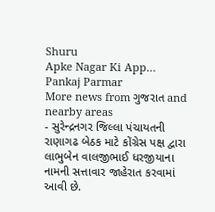Shuru
Apke Nagar Ki App…
Pankaj Parmar
More news from ગુજરાત and nearby areas
- સુરેન્દ્રનગર જિલ્લા પંચાયતની રાણાગઢ બેઠક માટે કોંગ્રેસ પક્ષ દ્વારા લાભુબેન વાલજીભાઈ ધરજીયાના નામની સત્તાવાર જાહેરાત કરવામાં આવી છે.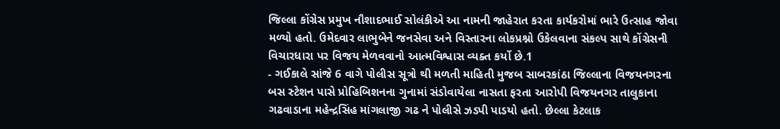જિલ્લા કોંગ્રેસ પ્રમુખ નૌશાદભાઈ સોલંકીએ આ નામની જાહેરાત કરતા કાર્યકરોમાં ભારે ઉત્સાહ જોવા મળ્યો હતો. ઉમેદવાર લાભુબેને જનસેવા અને વિસ્તારના લોકપ્રશ્નો ઉકેલવાના સંકલ્પ સાથે કોંગ્રેસની વિચારધારા પર વિજય મેળવવાનો આત્મવિશ્વાસ વ્યક્ત કર્યો છે.1
- ગઈકાલે સાંજે 6 વાગે પોલીસ સૂત્રો થી મળતી માહિતી મુજબ સાબરકાંઠા જિલ્લાના વિજયનગરના બસ સ્ટેશન પાસે પ્રોહિબિશનના ગુનામાં સંડોવાયેલા નાસતા ફરતા આરોપી વિજયનગર તાલુકાના ગઢવાડાના મહેન્દ્રસિંહ માંગલાજી ગઢ ને પોલીસે ઝડપી પાડયો હતો. છેલ્લા કેટલાક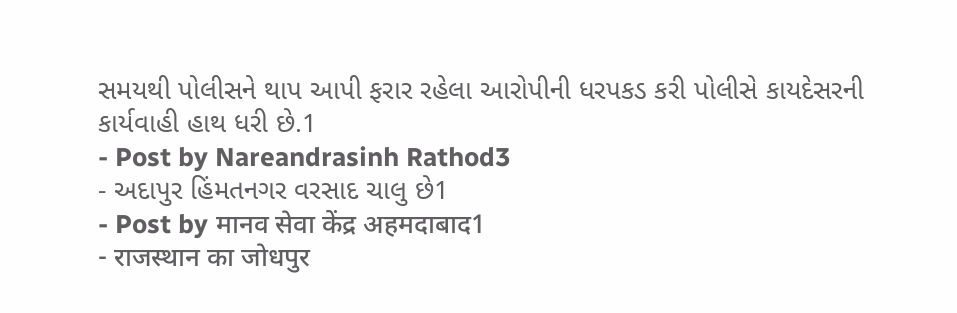સમયથી પોલીસને થાપ આપી ફરાર રહેલા આરોપીની ધરપકડ કરી પોલીસે કાયદેસરની કાર્યવાહી હાથ ધરી છે.1
- Post by Nareandrasinh Rathod3
- અદાપુર હિંમતનગર વરસાદ ચાલુ છે1
- Post by मानव सेवा केंद्र अहमदाबाद1
- राजस्थान का जोधपुर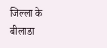जिल्ला के बीलाडा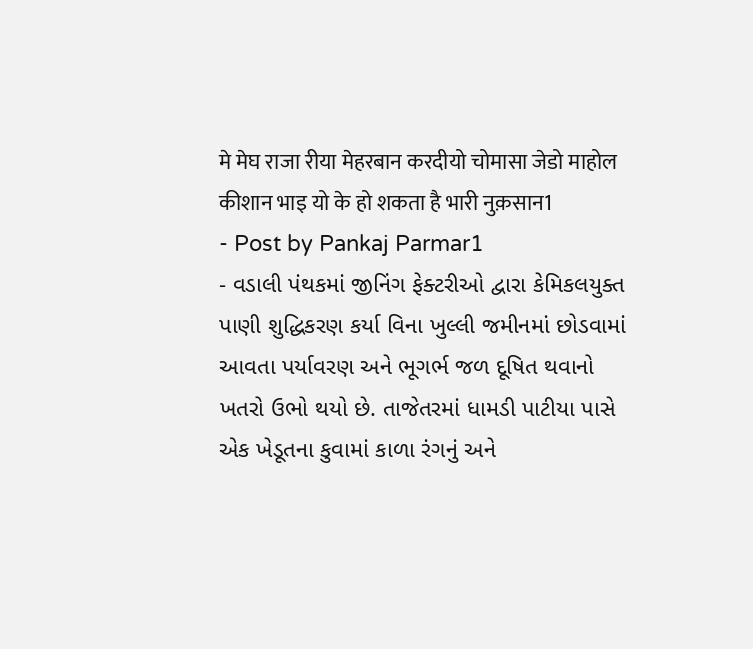मे मेघ राजा रीया मेहरबान करदीयो चोमासा जेडो माहोल कीशान भाइ यो के हो शकता है भारी नुक़सान1
- Post by Pankaj Parmar1
- વડાલી પંથકમાં જીનિંગ ફેક્ટરીઓ દ્વારા કેમિકલયુક્ત પાણી શુદ્ધિકરણ કર્યા વિના ખુલ્લી જમીનમાં છોડવામાં આવતા પર્યાવરણ અને ભૂગર્ભ જળ દૂષિત થવાનો ખતરો ઉભો થયો છે. તાજેતરમાં ધામડી પાટીયા પાસે એક ખેડૂતના કુવામાં કાળા રંગનું અને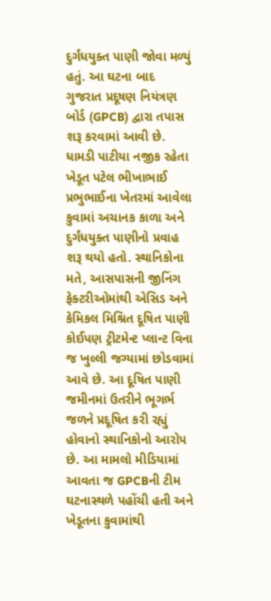દુર્ગંધયુક્ત પાણી જોવા મળ્યું હતું. આ ઘટના બાદ ગુજરાત પ્રદૂષણ નિયંત્રણ બોર્ડ (GPCB) દ્વારા તપાસ શરૂ કરવામાં આવી છે. ધામડી પાટીયા નજીક રહેતા ખેડૂત પટેલ ભીખાભાઈ પ્રભુભાઈના ખેતરમાં આવેલા કુવામાં અચાનક કાળા અને દુર્ગંધયુક્ત પાણીનો પ્રવાહ શરૂ થયો હતો. સ્થાનિકોના મતે, આસપાસની જીનિંગ ફેક્ટરીઓમાંથી એસિડ અને કેમિકલ મિશ્રિત દૂષિત પાણી કોઈપણ ટ્રીટમેન્ટ પ્લાન્ટ વિના જ ખુલ્લી જગ્યામાં છોડવામાં આવે છે. આ દૂષિત પાણી જમીનમાં ઉતરીને ભૂગર્ભ જળને પ્રદૂષિત કરી રહ્યું હોવાનો સ્થાનિકોનો આરોપ છે. આ મામલો મીડિયામાં આવતા જ GPCBની ટીમ ઘટનાસ્થળે પહોંચી હતી અને ખેડૂતના કુવામાંથી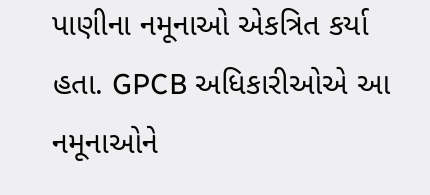પાણીના નમૂનાઓ એકત્રિત કર્યા હતા. GPCB અધિકારીઓએ આ નમૂનાઓને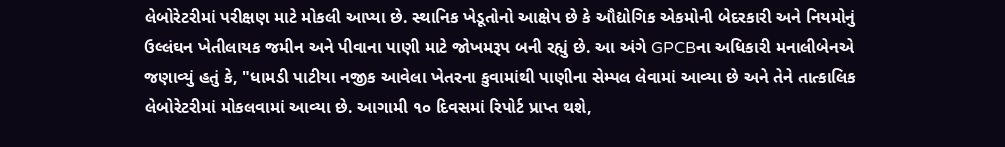લેબોરેટરીમાં પરીક્ષણ માટે મોકલી આપ્યા છે. સ્થાનિક ખેડૂતોનો આક્ષેપ છે કે ઔદ્યોગિક એકમોની બેદરકારી અને નિયમોનું ઉલ્લંઘન ખેતીલાયક જમીન અને પીવાના પાણી માટે જોખમરૂપ બની રહ્યું છે. આ અંગે GPCBના અધિકારી મનાલીબેનએ જણાવ્યું હતું કે, "ધામડી પાટીયા નજીક આવેલા ખેતરના કુવામાંથી પાણીના સેમ્પલ લેવામાં આવ્યા છે અને તેને તાત્કાલિક લેબોરેટરીમાં મોકલવામાં આવ્યા છે. આગામી ૧૦ દિવસમાં રિપોર્ટ પ્રાપ્ત થશે,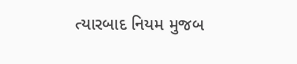ત્યારબાદ નિયમ મુજબ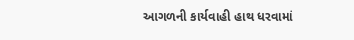આગળની કાર્યવાહી હાથ ધરવામાં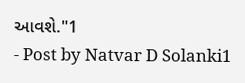આવશે."1
- Post by Natvar D Solanki1